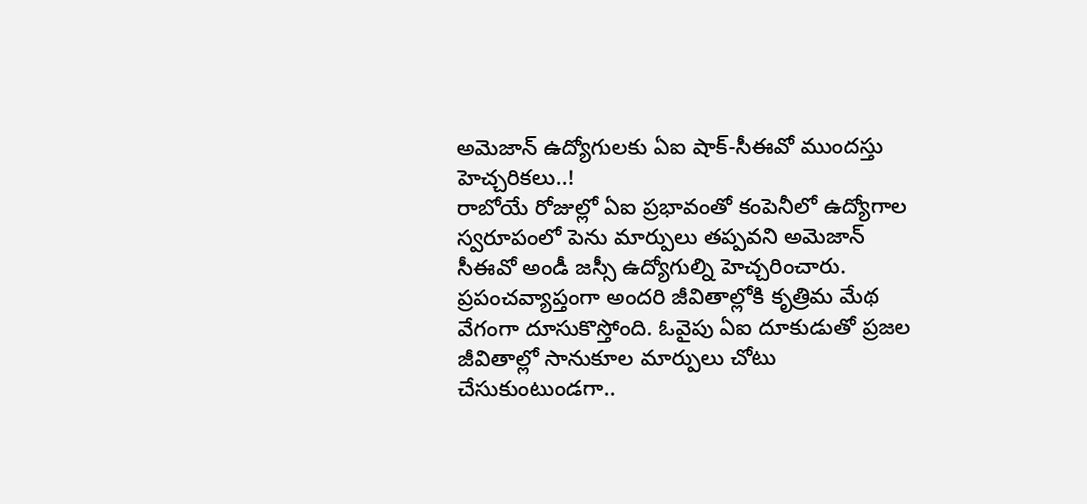అమెజాన్ ఉద్యోగులకు ఏఐ షాక్-సీఈవో ముందస్తు హెచ్చరికలు..!
రాబోయే రోజుల్లో ఏఐ ప్రభావంతో కంపెనీలో ఉద్యోగాల స్వరూపంలో పెను మార్పులు తప్పవని అమెజాన్ సీఈవో అండీ జస్సీ ఉద్యోగుల్ని హెచ్చరించారు.
ప్రపంచవ్యాప్తంగా అందరి జీవితాల్లోకి కృత్రిమ మేథ వేగంగా దూసుకొస్తోంది. ఓవైపు ఏఐ దూకుడుతో ప్రజల జీవితాల్లో సానుకూల మార్పులు చోటు చేసుకుంటుండగా..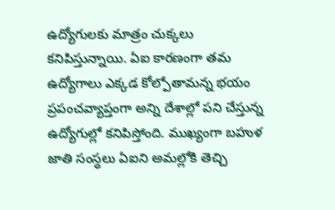ఉద్యోగులకు మాత్రం చుక్కలు కనిపిస్తున్నాయి. ఏఐ కారణంగా తమ ఉద్యోగాలు ఎక్కడ కోల్పోతామన్న భయం ప్రపంచవ్యాప్తంగా అన్ని దేశాల్లో పని చేస్తున్న ఉద్యోగుల్లో కనిపిస్తోంది. ముఖ్యంగా బహుళ జాతి సంస్ధలు ఏఐని అమల్లోకి తెచ్చి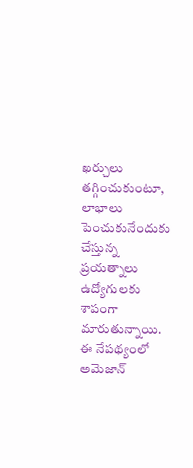ఖర్చులు తగ్గించుకుంటూ, లాభాలు పెంచుకునేందుకు చేస్తున్న ప్రయత్నాలు ఉద్యోగులకు శాపంగా మారుతున్నాయి.
ఈ నేపథ్యంలో అమెజాన్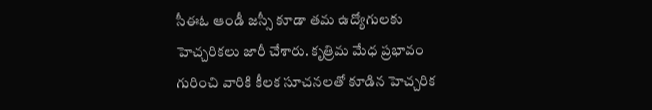సీఈఓ ఆండీ జస్సీ కూడా తమ ఉద్యోగులకు హెచ్చరికలు జారీ చేశారు. కృత్రిమ మేధ ప్రభావం గురించి వారికి కీలక సూచనలతో కూడిన హెచ్చరిక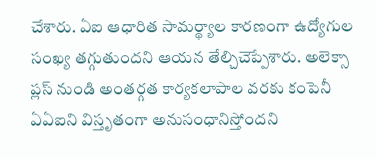చేశారు. ఏఐ ఆధారిత సామర్థ్యాల కారణంగా ఉద్యోగుల సంఖ్య తగ్గుతుందని ఆయన తేల్చిచెప్పేశారు. అలెక్సా ప్లస్ నుండి అంతర్గత కార్యకలాపాల వరకు కంపెనీ ఏఏఐని విస్తృతంగా అనుసంధానిస్తోందని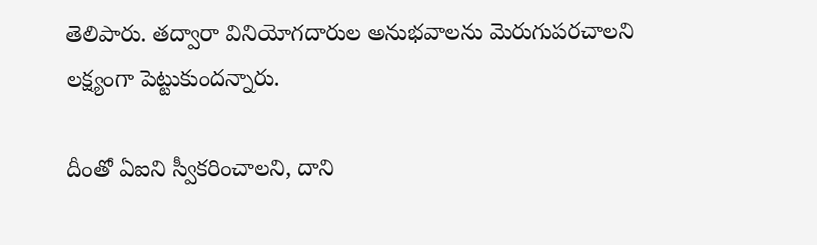తెలిపారు. తద్వారా వినియోగదారుల అనుభవాలను మెరుగుపరచాలని లక్ష్యంగా పెట్టుకుందన్నారు.

దీంతో ఏఐని స్వీకరించాలని, దాని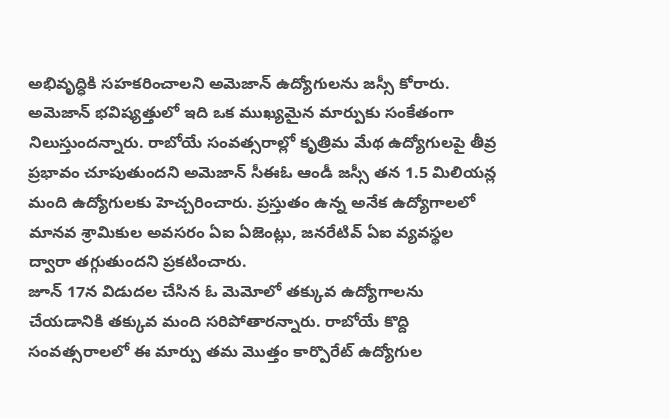అభివృద్ధికి సహకరించాలని అమెజాన్ ఉద్యోగులను జస్సీ కోరారు. అమెజాన్ భవిష్యత్తులో ఇది ఒక ముఖ్యమైన మార్పుకు సంకేతంగా నిలుస్తుందన్నారు. రాబోయే సంవత్సరాల్లో కృత్రిమ మేథ ఉద్యోగులపై తీవ్ర ప్రభావం చూపుతుందని అమెజాన్ సీఈఓ ఆండీ జస్సీ తన 1.5 మిలియన్ల మంది ఉద్యోగులకు హెచ్చరించారు. ప్రస్తుతం ఉన్న అనేక ఉద్యోగాలలో మానవ శ్రామికుల అవసరం ఏఐ ఏజెంట్లు, జనరేటివ్ ఏఐ వ్యవస్థల ద్వారా తగ్గుతుందని ప్రకటించారు.
జూన్ 17న విడుదల చేసిన ఓ మెమోలో తక్కువ ఉద్యోగాలను చేయడానికి తక్కువ మంది సరిపోతారన్నారు. రాబోయే కొద్ది సంవత్సరాలలో ఈ మార్పు తమ మొత్తం కార్పొరేట్ ఉద్యోగుల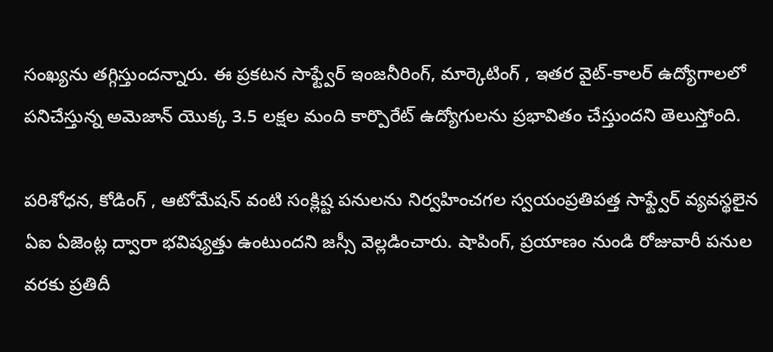సంఖ్యను తగ్గిస్తుందన్నారు. ఈ ప్రకటన సాఫ్ట్వేర్ ఇంజనీరింగ్, మార్కెటింగ్ , ఇతర వైట్-కాలర్ ఉద్యోగాలలో పనిచేస్తున్న అమెజాన్ యొక్క 3.5 లక్షల మంది కార్పొరేట్ ఉద్యోగులను ప్రభావితం చేస్తుందని తెలుస్తోంది.

పరిశోధన, కోడింగ్ , ఆటోమేషన్ వంటి సంక్లిష్ట పనులను నిర్వహించగల స్వయంప్రతిపత్త సాఫ్ట్వేర్ వ్యవస్థలైన ఏఐ ఏజెంట్ల ద్వారా భవిష్యత్తు ఉంటుందని జస్సీ వెల్లడించారు. షాపింగ్, ప్రయాణం నుండి రోజువారీ పనుల వరకు ప్రతిదీ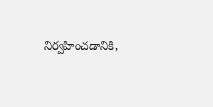నిర్వహించడానికి,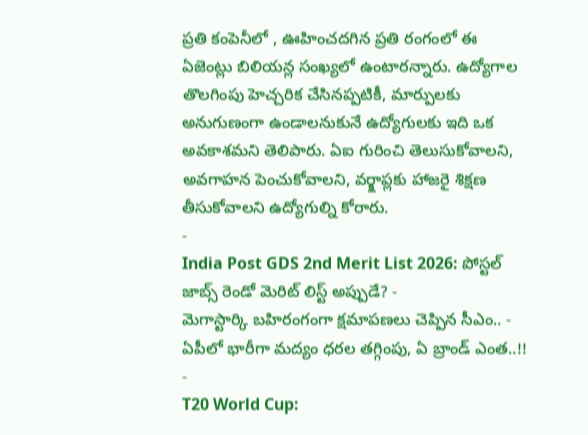ప్రతి కంపెనీలో , ఊహించదగిన ప్రతి రంగంలో ఈ ఏజెంట్లు బిలియన్ల సంఖ్యలో ఉంటారన్నారు. ఉద్యోగాల తొలగింపు హెచ్చరిక చేసినప్పటికీ, మార్పులకు అనుగుణంగా ఉండాలనుకునే ఉద్యోగులకు ఇది ఒక అవకాశమని తెలిపారు. ఏఐ గురించి తెలుసుకోవాలని, అవగాహన పెంచుకోవాలని, వర్క్షాప్లకు హాజరై శిక్షణ తీసుకోవాలని ఉద్యోగుల్ని కోరారు.
-
India Post GDS 2nd Merit List 2026: పోస్టల్ జాబ్స్ రెండో మెరిట్ లిస్ట్ అప్పుడే? -
మెగాస్టార్కి బహిరంగంగా క్షమాపణలు చెప్పిన సీఎం.. -
ఏపీలో భారీగా మద్యం ధరల తగ్గింపు, ఏ బ్రాండ్ ఎంత..!! -
T20 World Cup: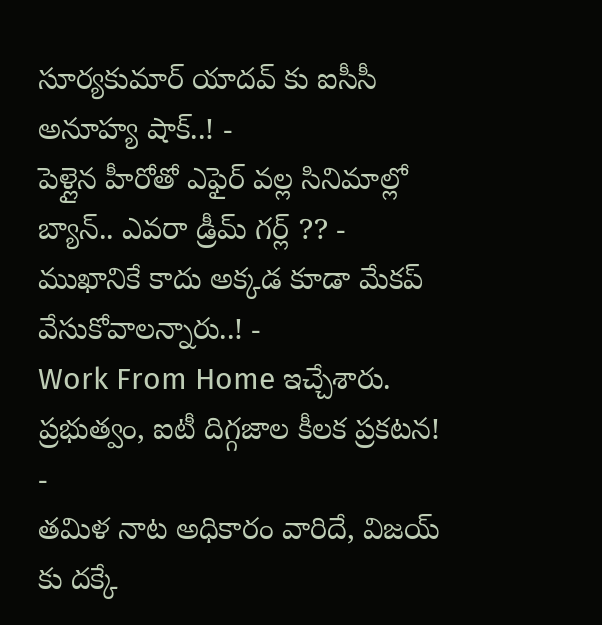సూర్యకుమార్ యాదవ్ కు ఐసీసీ అనూహ్య షాక్..! -
పెళ్లైన హీరోతో ఎఫైర్ వల్ల సినిమాల్లో బ్యాన్.. ఎవరా డ్రీమ్ గర్ల్ ?? -
ముఖానికే కాదు అక్కడ కూడా మేకప్ వేసుకోవాలన్నారు..! -
Work From Home ఇచ్చేశారు. ప్రభుత్వం, ఐటీ దిగ్గజాల కీలక ప్రకటన! -
తమిళ నాట అధికారం వారిదే, విజయ్ కు దక్కే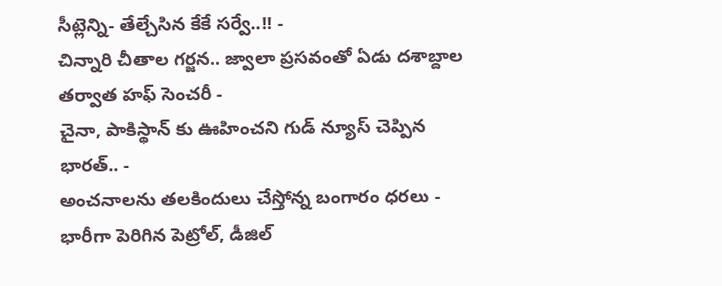సీట్లెన్ని- తేల్చేసిన కేకే సర్వే..!! -
చిన్నారి చీతాల గర్జన.. జ్వాలా ప్రసవంతో ఏడు దశాబ్దాల తర్వాత హఫ్ సెంచరీ -
చైనా, పాకిస్థాన్ కు ఊహించని గుడ్ న్యూస్ చెప్పిన భారత్.. -
అంచనాలను తలకిందులు చేస్తోన్న బంగారం ధరలు -
భారీగా పెరిగిన పెట్రోల్, డీజిల్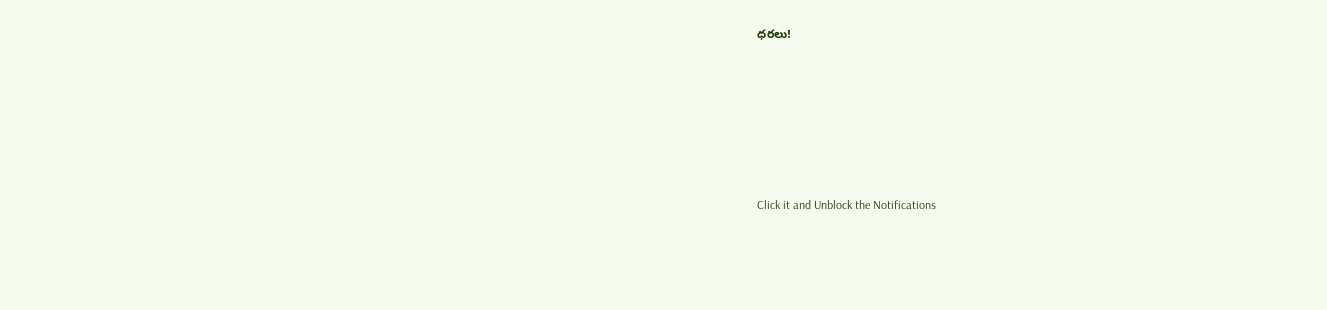ధరలు!












Click it and Unblock the Notifications